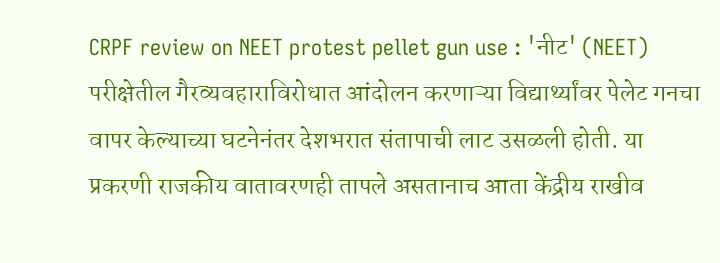CRPF review on NEET protest pellet gun use : 'नीट' (NEET) परीक्षेतील गैरव्यवहाराविरोधात आंदोलन करणाऱ्या विद्यार्थ्यांवर पेलेट गनचा वापर केल्याच्या घटनेनंतर देशभरात संतापाची लाट उसळली होती. या प्रकरणी राजकीय वातावरणही तापले असतानाच आता केंद्रीय राखीव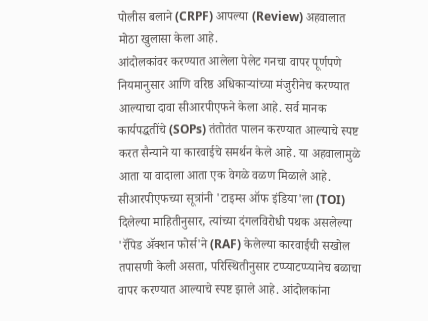पोलीस बलाने (CRPF) आपल्या (Review) अहवालात मोठा खुलासा केला आहे.
आंदोलकांवर करण्यात आलेला पेलेट गनचा वापर पूर्णपणे नियमानुसार आणि वरिष्ठ अधिकाऱ्यांच्या मंजुरीनेच करण्यात आल्याचा दावा सीआरपीएफने केला आहे. सर्व मानक कार्यपद्धतींचे (SOPs) तंतोतंत पालन करण्यात आल्याचे स्पष्ट करत सैन्याने या कारवाईचे समर्थन केले आहे. या अहवालामुळे आता या वादाला आता एक वेगळे वळण मिळाले आहे.
सीआरपीएफच्या सूत्रांनी 'टाइम्स ऑफ इंडिया'ला (TOI) दिलेल्या माहितीनुसार, त्यांच्या दंगलविरोधी पथक असलेल्या 'रॅपिड ॲक्शन फोर्स'ने (RAF) केलेल्या कारवाईची सखोल तपासणी केली असता, परिस्थितीनुसार टप्प्याटप्प्यानेच बळाचा वापर करण्यात आल्याचे स्पष्ट झाले आहे. आंदोलकांना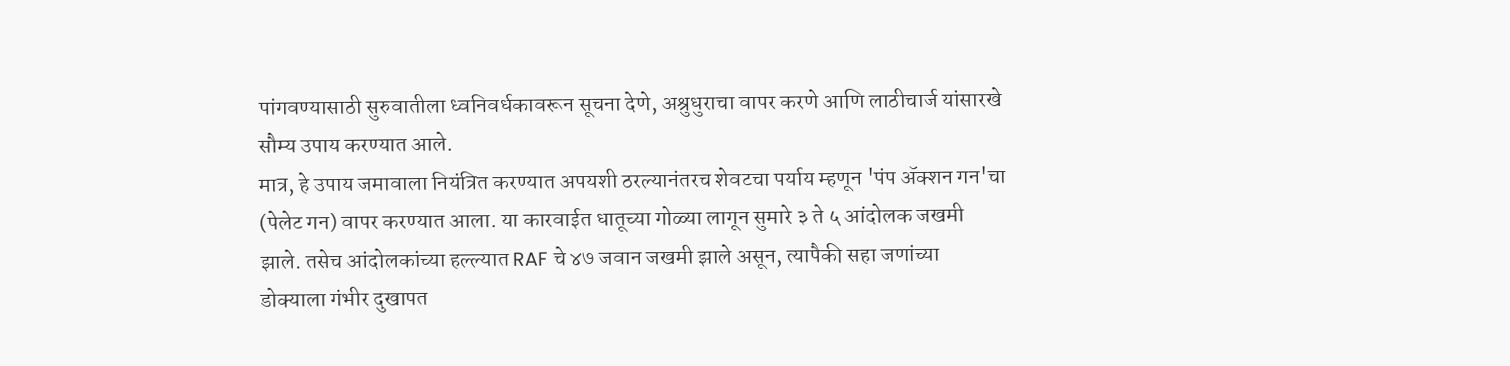पांगवण्यासाठी सुरुवातीला ध्वनिवर्धकावरून सूचना देणे, अश्रुधुराचा वापर करणे आणि लाठीचार्ज यांसारखे सौम्य उपाय करण्यात आले.
मात्र, हे उपाय जमावाला नियंत्रित करण्यात अपयशी ठरल्यानंतरच शेवटचा पर्याय म्हणून 'पंप ॲक्शन गन'चा (पेलेट गन) वापर करण्यात आला. या कारवाईत धातूच्या गोळ्या लागून सुमारे ३ ते ५ आंदोलक जखमी झाले. तसेच आंदोलकांच्या हल्ल्यात RAF चे ४७ जवान जखमी झाले असून, त्यापैकी सहा जणांच्या डोक्याला गंभीर दुखापत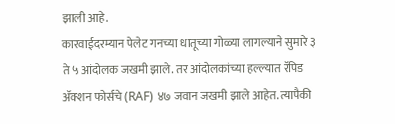झाली आहे.
कारवाईदरम्यान पेलेट गनच्या धातूच्या गोळ्या लागल्याने सुमारे ३ ते ५ आंदोलक जखमी झाले. तर आंदोलकांच्या हल्ल्यात रॅपिड ॲक्शन फोर्सचे (RAF) ४७ जवान जखमी झाले आहेत. त्यापैकी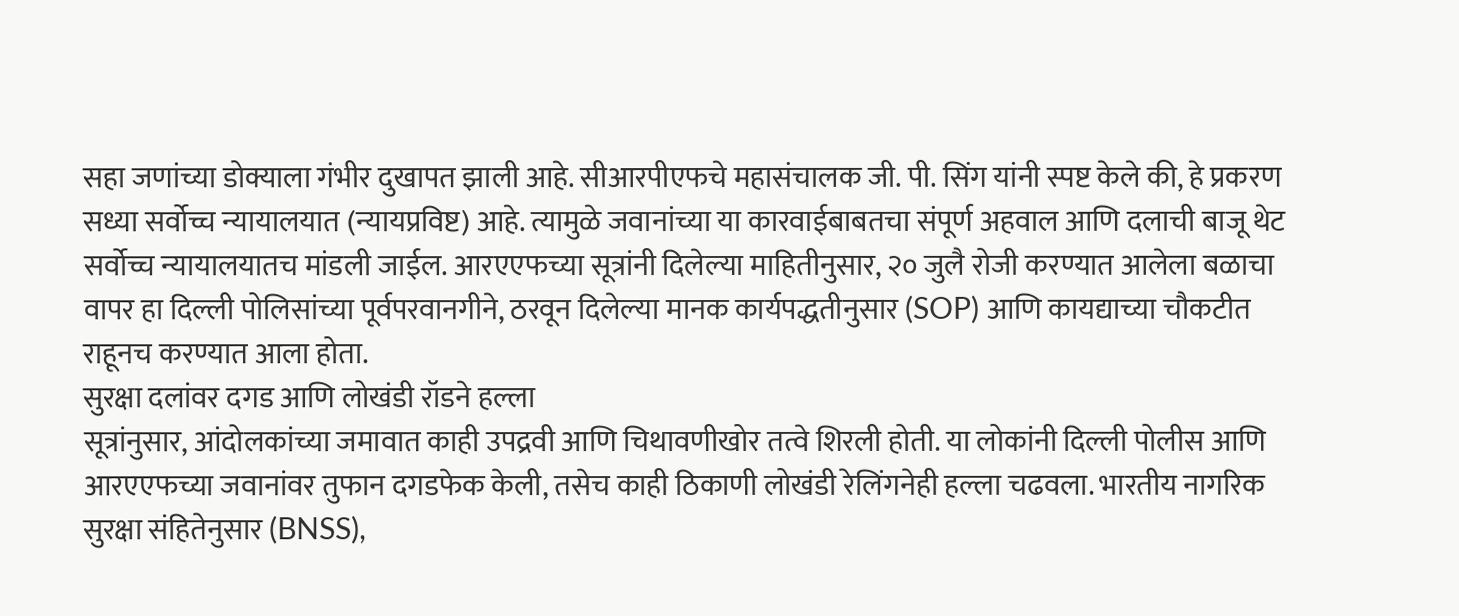सहा जणांच्या डोक्याला गंभीर दुखापत झाली आहे. सीआरपीएफचे महासंचालक जी. पी. सिंग यांनी स्पष्ट केले की, हे प्रकरण सध्या सर्वोच्च न्यायालयात (न्यायप्रविष्ट) आहे. त्यामुळे जवानांच्या या कारवाईबाबतचा संपूर्ण अहवाल आणि दलाची बाजू थेट सर्वोच्च न्यायालयातच मांडली जाईल. आरएएफच्या सूत्रांनी दिलेल्या माहितीनुसार, २० जुलै रोजी करण्यात आलेला बळाचा वापर हा दिल्ली पोलिसांच्या पूर्वपरवानगीने, ठरवून दिलेल्या मानक कार्यपद्धतीनुसार (SOP) आणि कायद्याच्या चौकटीत राहूनच करण्यात आला होता.
सुरक्षा दलांवर दगड आणि लोखंडी रॉडने हल्ला
सूत्रांनुसार, आंदोलकांच्या जमावात काही उपद्रवी आणि चिथावणीखोर तत्वे शिरली होती. या लोकांनी दिल्ली पोलीस आणि आरएएफच्या जवानांवर तुफान दगडफेक केली, तसेच काही ठिकाणी लोखंडी रेलिंगनेही हल्ला चढवला. भारतीय नागरिक सुरक्षा संहितेनुसार (BNSS),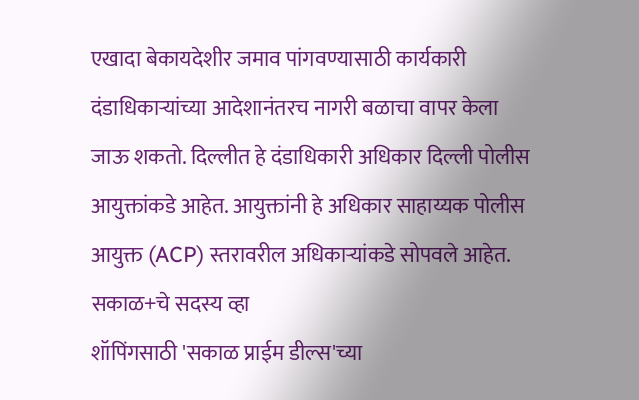एखादा बेकायदेशीर जमाव पांगवण्यासाठी कार्यकारी दंडाधिकाऱ्यांच्या आदेशानंतरच नागरी बळाचा वापर केला जाऊ शकतो. दिल्लीत हे दंडाधिकारी अधिकार दिल्ली पोलीस आयुक्तांकडे आहेत. आयुक्तांनी हे अधिकार साहाय्यक पोलीस आयुक्त (ACP) स्तरावरील अधिकाऱ्यांकडे सोपवले आहेत.
सकाळ+चे सदस्य व्हा
शॉपिंगसाठी 'सकाळ प्राईम डील्स'च्या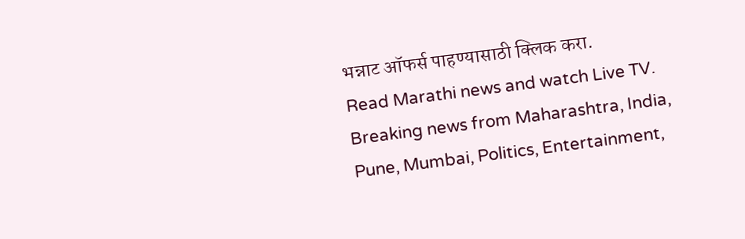भन्नाट ऑफर्स पाहण्यासाठी क्लिक करा.
Read Marathi news and watch Live TV. Breaking news from Maharashtra, India, Pune, Mumbai, Politics, Entertainment,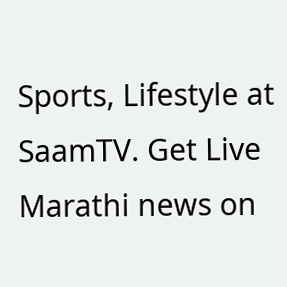Sports, Lifestyle at SaamTV. Get Live Marathi news on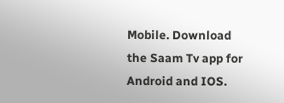Mobile. Download the Saam Tv app for Android and IOS.